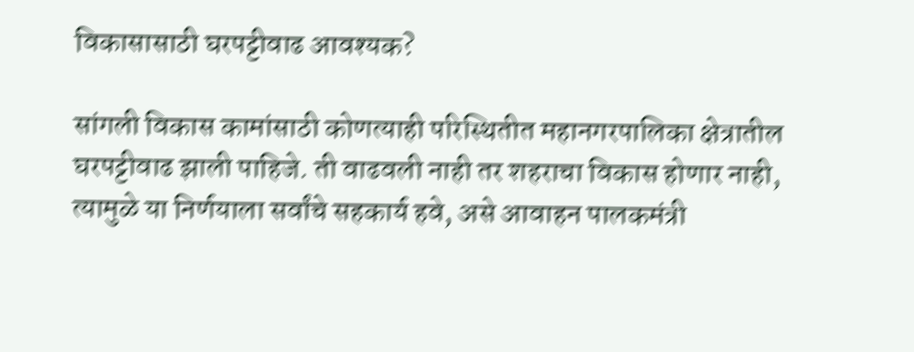विकासासाठी घरपट्टीवाढ आवश्यक?

सांगली विकास कामांसाठी कोणत्याही परिस्थितीत महानगरपालिका क्षेत्रातील घरपट्टीवाढ झाली पाहिजे. ती वाढवली नाही तर शहराचा विकास होणार नाही, त्यामुळे या निर्णयाला सर्वांचे सहकार्य हवे, असे आवाहन पालकमंत्री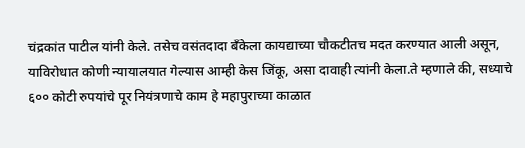चंद्रकांत पाटील यांनी केले. तसेच वसंतदादा बँकेला कायद्याच्या चौकटीतच मदत करण्यात आली असून, याविरोधात कोणी न्यायालयात गेल्यास आम्ही केस जिंकू, असा दावाही त्यांनी केला.ते म्हणाले की, सध्याचे ६०० कोटी रुपयांचे पूर नियंत्रणाचे काम हे महापुराच्या काळात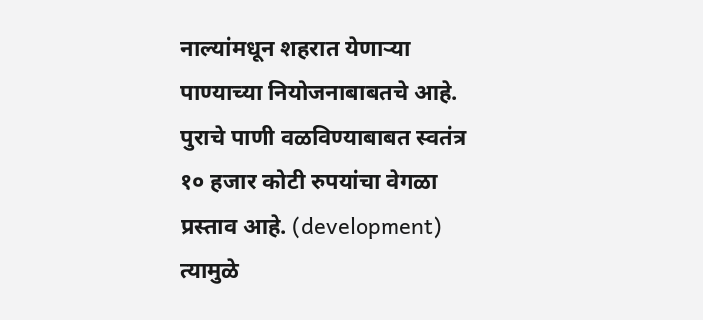नाल्यांमधून शहरात येणाऱ्या पाण्याच्या नियोजनाबाबतचे आहे. पुराचे पाणी वळविण्याबाबत स्वतंत्र १० हजार कोटी रुपयांचा वेगळा प्रस्ताव आहे. (development) त्यामुळे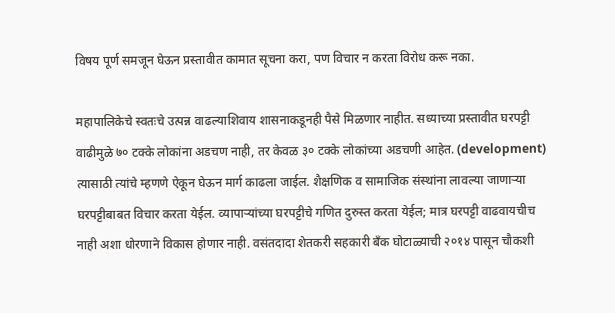विषय पूर्ण समजून घेऊन प्रस्तावीत कामात सूचना करा, पण विचार न करता विरोध करू नका.

महापालिकेचे स्वतःचे उत्पन्न वाढल्याशिवाय शासनाकडूनही पैसे मिळणार नाहीत. सध्याच्या प्रस्तावीत घरपट्टी वाढीमुळे ७० टक्के लोकांना अडचण नाही, तर केवळ ३० टक्के लोकांच्या अडचणी आहेत. (development) त्यासाठी त्यांचे म्हणणे ऐकून घेऊन मार्ग काढला जाईल. शैक्षणिक व सामाजिक संस्थांना लावल्या जाणाऱ्या घरपट्टीबाबत विचार करता येईल. व्यापाऱ्यांच्या घरपट्टीचे गणित दुरुस्त करता येईल; मात्र घरपट्टी वाढवायचीच नाही अशा धोरणाने विकास होणार नाही. वसंतदादा शेतकरी सहकारी बँक घोटाळ्याची २०१४ पासून चौकशी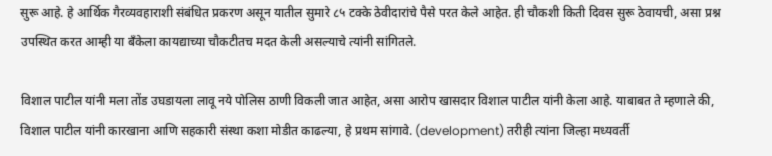सुरू आहे. हे आर्थिक गैरव्यवहाराशी संबंधित प्रकरण असून यातील सुमारे ८५ टक्के ठेवीदारांचे पैसे परत केले आहेत. ही चौकशी किती दिवस सुरू ठेवायची, असा प्रश्न उपस्थित करत आम्ही या बँकेला कायद्याच्या चौकटीतच मदत केली असल्याचे त्यांनी सांगितले.

विशाल पाटील यांनी मला तोंड उघडायला लावू नये पोलिस ठाणी विकली जात आहेत, असा आरोप खासदार विशाल पाटील यांनी केला आहे. याबाबत ते म्हणाले की, विशाल पाटील यांनी कारखाना आणि सहकारी संस्था कशा मोडीत काढल्या, हे प्रथम सांगावे. (development) तरीही त्यांना जिल्हा मध्यवर्ती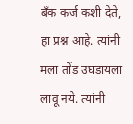बँक कर्ज कशी देते, हा प्रश्न आहे. त्यांनी मला तोंड उघडायला लावू नये. त्यांनी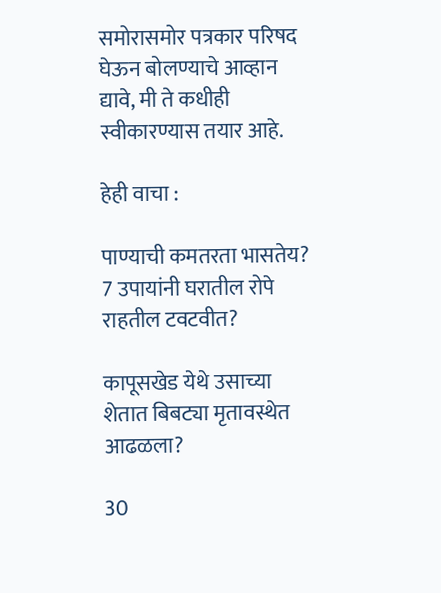समोरासमोर पत्रकार परिषद घेऊन बोलण्याचे आव्हान द्यावे, मी ते कधीही स्वीकारण्यास तयार आहे.

हेही वाचा :

पाण्याची कमतरता भासतेय? 7 उपायांनी घरातील रोपे राहतील टवटवीत?

कापूसखेड येथे उसाच्या शेतात बिबट्या मृतावस्थेत आढळला?

30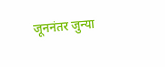जूननंतर जुन्या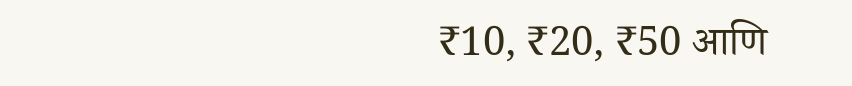₹10, ₹20, ₹50 आणि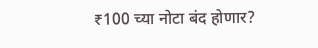₹100 च्या नोटा बंद होणार?